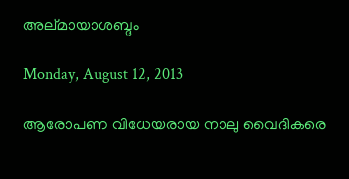അല്മായാശബ്ദം

Monday, August 12, 2013

ആരോപണ വിധേയരായ നാലു വൈദികരെ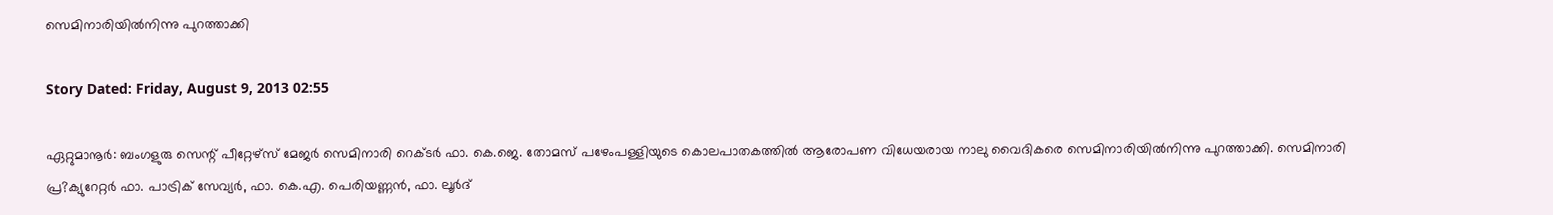സെമിനാരിയില്‍നിന്നു പുറത്താക്കി

Story Dated: Friday, August 9, 2013 02:55

ഏറ്റുമാനൂര്‍: ബംഗളുരു സെന്റ്‌ പീറ്റേഴ്‌സ് മേജര്‍ സെമിനാരി റെക്‌ടര്‍ ഫാ. കെ.ജെ. തോമസ്‌ പഴേംപള്ളിയുടെ കൊലപാതകത്തില്‍ ആരോപണ വിധേയരായ നാലു വൈദികരെ സെമിനാരിയില്‍നിന്നു പുറത്താക്കി. സെമിനാരി പ്ര?ക്യുറേറ്റര്‍ ഫാ. പാട്രിക്‌ സേവ്യര്‍, ഫാ. കെ.എ. പെരിയണ്ണന്‍, ഫാ. ലൂര്‍ദ്‌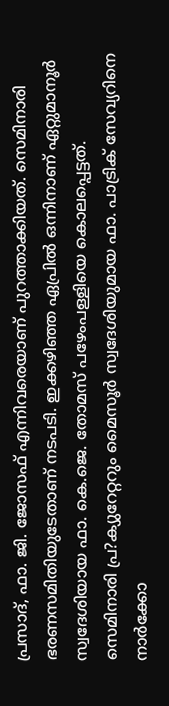പ്രസാദ്‌, ഫാ. ജി. ജോസഫ്‌ എന്നിവരെയാണ്‌ പുറത്താക്കിയത്‌. സെമിനാരി ഭരണസമിതിയുടേതാണ്‌ നടപടി. ഇക്കഴിഞ്ഞ ഏപ്രില്‍ ഒന്നിനാണ്‌ ഏറ്റുമാനൂര്‍ സ്വദേശിയായ ഫാ. കെ.ജെ. തോമസ്‌ പഴേംപള്ളിയെ കൊലപ്പെട്ടത്‌.
സെമിനാരി പ്ര?ക്യുറേറ്ററും മൈസൂര്‍ സ്വദേശിയുമായ ഫാ. പാട്രിക്‌ സേവ്യറിനെ നാര്‍ക്കോ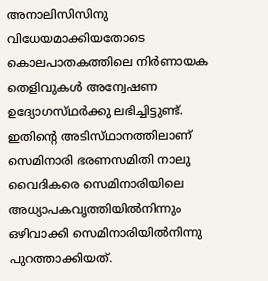അനാലിസിസിനു വിധേയമാക്കിയതോടെ കൊലപാതകത്തിലെ നിര്‍ണായക തെളിവുകള്‍ അന്വേഷണ ഉദ്യോഗസ്‌ഥര്‍ക്കു ലഭിച്ചിട്ടുണ്ട്‌. ഇതിന്റെ അടിസ്‌ഥാനത്തിലാണ്‌ സെമിനാരി ഭരണസമിതി നാലു വൈദികരെ സെമിനാരിയിലെ അധ്യാപകവൃത്തിയില്‍നിന്നും ഒഴിവാക്കി സെമിനാരിയില്‍നിന്നു പുറത്താക്കിയത്‌.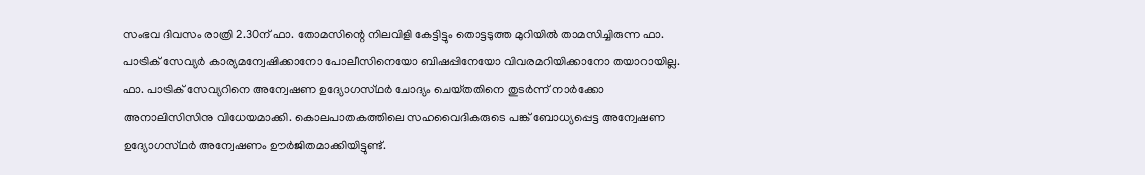സംഭവ ദിവസം രാത്രി 2.30ന്‌ ഫാ. തോമസിന്റെ നിലവിളി കേട്ടിട്ടും തൊട്ടടുത്ത മുറിയില്‍ താമസിച്ചിരുന്ന ഫാ. പാട്രിക്‌ സേവ്യര്‍ കാര്യമന്വേഷിക്കാനോ പോലീസിനെയോ ബിഷപ്പിനേയോ വിവരമറിയിക്കാനോ തയാറായില്ല. ഫാ. പാട്രിക്‌ സേവ്യറിനെ അന്വേഷണ ഉദ്യോഗസ്‌ഥര്‍ ചോദ്യം ചെയ്‌തതിനെ തുടര്‍ന്ന്‌ നാര്‍ക്കോ അനാലിസിസിനു വിധേയമാക്കി. കൊലപാതകത്തിലെ സഹവൈദികരുടെ പങ്ക്‌ ബോധ്യപ്പെട്ട അന്വേഷണ ഉദ്യോഗസ്‌ഥര്‍ അന്വേഷണം ഊര്‍ജിതമാക്കിയിട്ടുണ്ട്‌.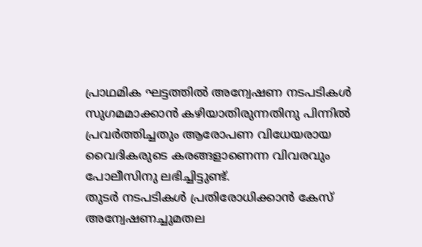പ്രാഥമിക ഘട്ടത്തില്‍ അന്വേഷണ നടപടികള്‍ സുഗമമാക്കാന്‍ കഴിയാതിരുന്നതിനു പിന്നില്‍ പ്രവര്‍ത്തിച്ചതും ആരോപണ വിധേയരായ വൈദികരുടെ കരങ്ങളാണെന്ന വിവരവും പോലീസിനു ലഭിച്ചിട്ടുണ്ട്‌.
തുടര്‍ നടപടികള്‍ പ്രതിരോധിക്കാന്‍ കേസ്‌ അന്വേഷണച്ചുമതല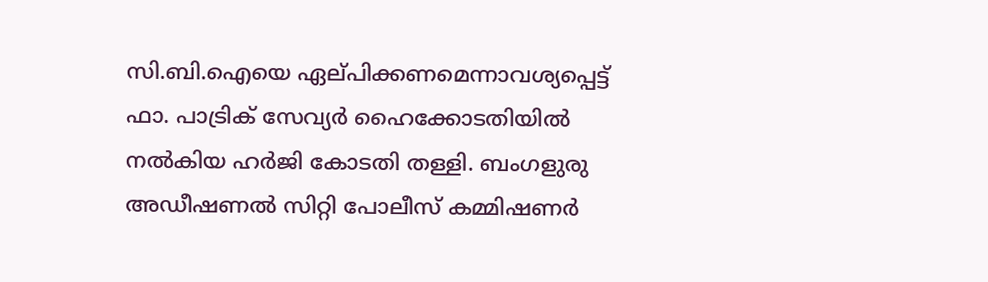സി.ബി.ഐയെ ഏല്‌പിക്കണമെന്നാവശ്യപ്പെട്ട്‌ ഫാ. പാട്രിക്‌ സേവ്യര്‍ ഹൈക്കോടതിയില്‍ നല്‍കിയ ഹര്‍ജി കോടതി തള്ളി. ബംഗളുരു അഡീഷണല്‍ സിറ്റി പോലീസ്‌ കമ്മിഷണര്‍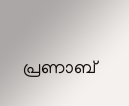പ്രണാബ്‌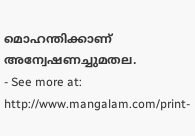മൊഹന്തിക്കാണ്‌ അന്വേഷണച്ചുമതല.
- See more at: http://www.mangalam.com/print-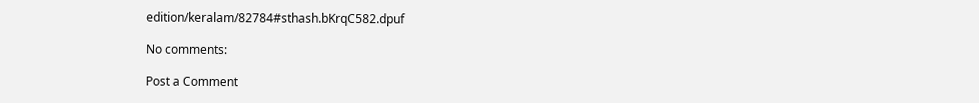edition/keralam/82784#sthash.bKrqC582.dpuf

No comments:

Post a Comment